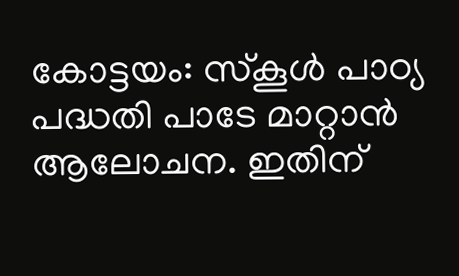കോട്ടയം: സ്‌കൂള്‍ പാഠ്യ പദ്ധതി പാടേ മാറ്റാന്‍ ആലോചന. ഇതിന്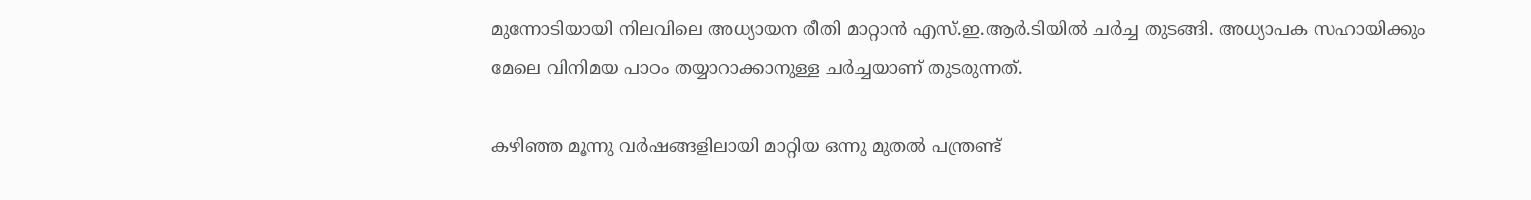മുന്നോടിയായി നിലവിലെ അധ്യായന രീതി മാറ്റാന്‍ എസ്.ഇ.ആര്‍.ടിയില്‍ ചര്‍ച്ച തുടങ്ങി. അധ്യാപക സഹായിക്കും മേലെ വിനിമയ പാഠം തയ്യാറാക്കാനുള്ള ചര്‍ച്ചയാണ് തുടരുന്നത്.

കഴിഞ്ഞ മൂന്നു വര്‍ഷങ്ങളിലായി മാറ്റിയ ഒന്നു മുതല്‍ പന്ത്രണ്ട്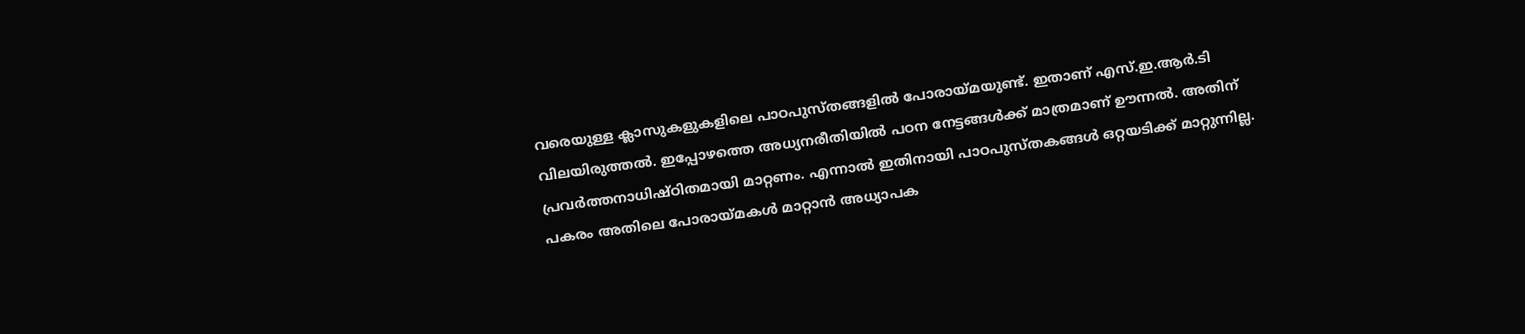വരെയുള്ള ക്ലാസുകളുകളിലെ പാഠപുസ്തങ്ങളില്‍ പോരായ്മയുണ്ട്. ഇതാണ് എസ്.ഇ.ആര്‍.ടി വിലയിരുത്തല്‍. ഇപ്പോഴത്തെ അധ്യനരീതിയില്‍ പഠന നേട്ടങ്ങള്‍ക്ക് മാത്രമാണ് ഊന്നല്‍. അതിന് പ്രവര്‍ത്തനാധിഷ്ഠിതമായി മാറ്റണം. എന്നാല്‍ ഇതിനായി പാഠപുസ്തകങ്ങള്‍ ഒറ്റയടിക്ക് മാറ്റുന്നില്ല. പകരം അതിലെ പോരായ്മകള്‍ മാറ്റാന്‍ അധ്യാപക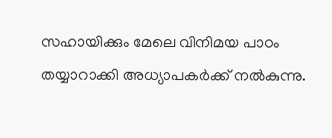സഹായിക്കും മേലെ വിനിമയ പാഠം തയ്യാറാക്കി അധ്യാപകര്‍ക്ക് നല്‍കുന്നു.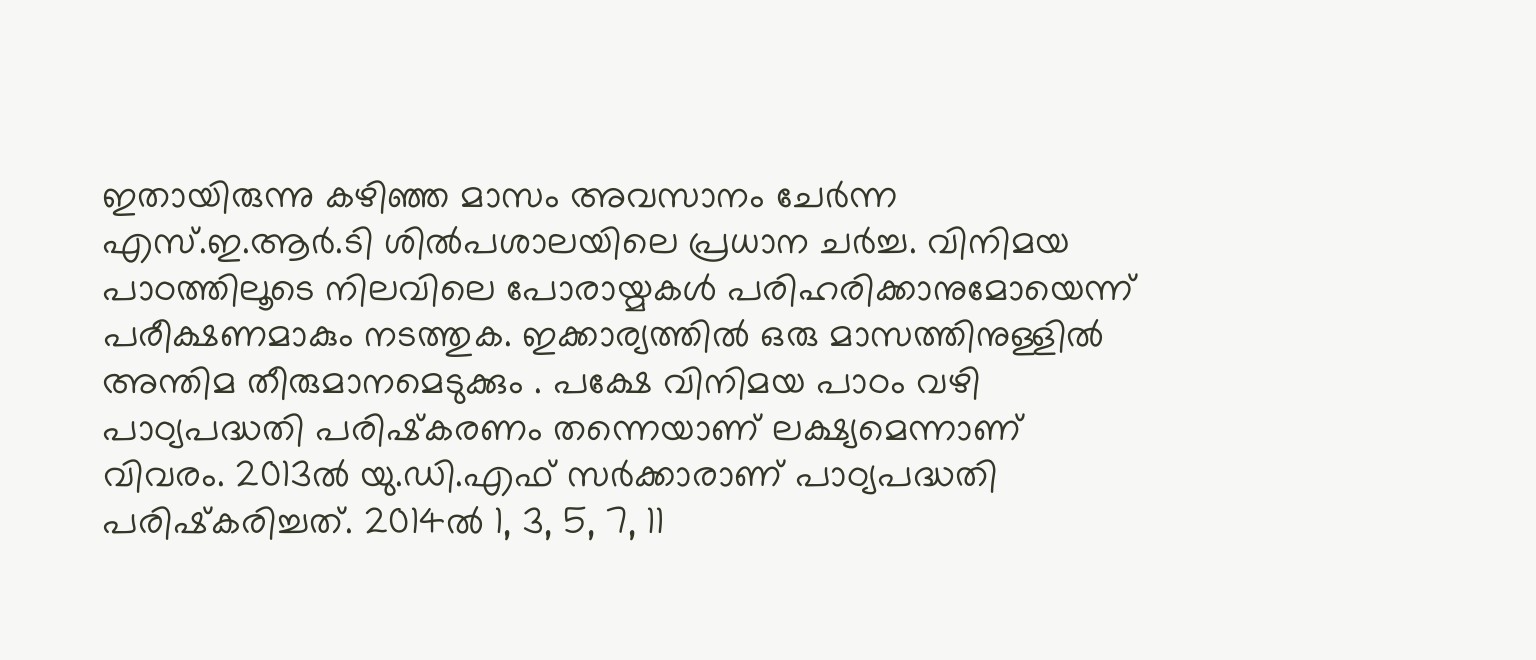ഇതായിരുന്നു കഴിഞ്ഞ മാസം അവസാനം ചേര്‍ന്ന എസ്.ഇ.ആര്‍.ടി ശില്‍പശാലയിലെ പ്രധാന ചര്‍ച്ച. വിനിമയ പാഠത്തിലൂടെ നിലവിലെ പോരായ്മകള്‍ പരിഹരിക്കാനുമോയെന്ന് പരീക്ഷണമാകും നടത്തുക. ഇക്കാര്യത്തില്‍ ഒരു മാസത്തിനുള്ളില്‍ അന്തിമ തീരുമാനമെടുക്കും . പക്ഷേ വിനിമയ പാഠം വഴി പാഠ്യപദ്ധതി പരിഷ്‌കരണം തന്നെയാണ് ലക്ഷ്യമെന്നാണ് വിവരം. 2013ല്‍ യു.ഡി.എഫ് സര്‍ക്കാരാണ് പാഠ്യപദ്ധതി പരിഷ്‌കരിച്ചത്. 2014ല്‍ 1, 3, 5, 7, 11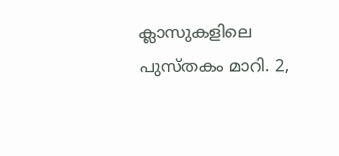ക്ലാസുകളിലെ പുസ്തകം മാറി. 2,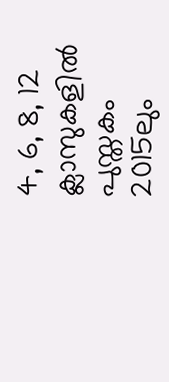4, 6, 8, 12 ക്ലാസുകളില്‍ പുസ്തകം 2015ലും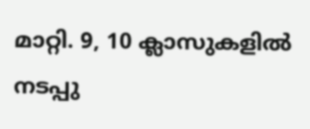മാറ്റി. 9, 10 ക്ലാസുകളില്‍ നടപ്പു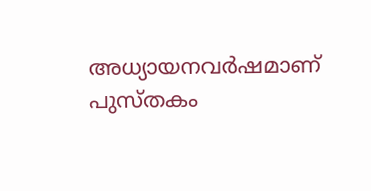അധ്യായനവര്‍ഷമാണ് പുസ്തകം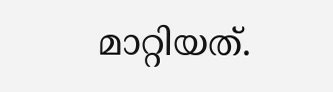മാറ്റിയത്.